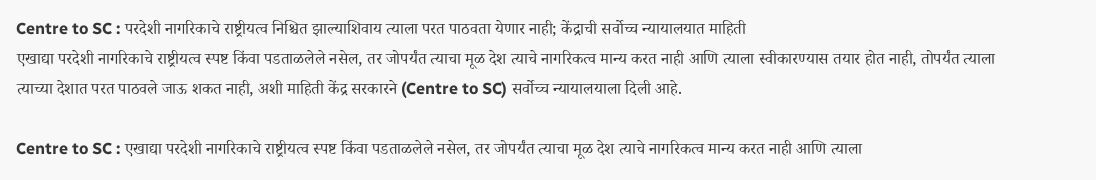Centre to SC : परदेशी नागरिकाचे राष्ट्रीयत्व निश्चित झाल्याशिवाय त्याला परत पाठवता येणार नाही; केंद्राची सर्वोच्च न्यायालयात माहिती
एखाद्या परदेशी नागरिकाचे राष्ट्रीयत्व स्पष्ट किंवा पडताळलेले नसेल, तर जोपर्यंत त्याचा मूळ देश त्याचे नागरिकत्व मान्य करत नाही आणि त्याला स्वीकारण्यास तयार होत नाही, तोपर्यंत त्याला त्याच्या देशात परत पाठवले जाऊ शकत नाही, अशी माहिती केंद्र सरकारने (Centre to SC) सर्वोच्च न्यायालयाला दिली आहे.

Centre to SC : एखाद्या परदेशी नागरिकाचे राष्ट्रीयत्व स्पष्ट किंवा पडताळलेले नसेल, तर जोपर्यंत त्याचा मूळ देश त्याचे नागरिकत्व मान्य करत नाही आणि त्याला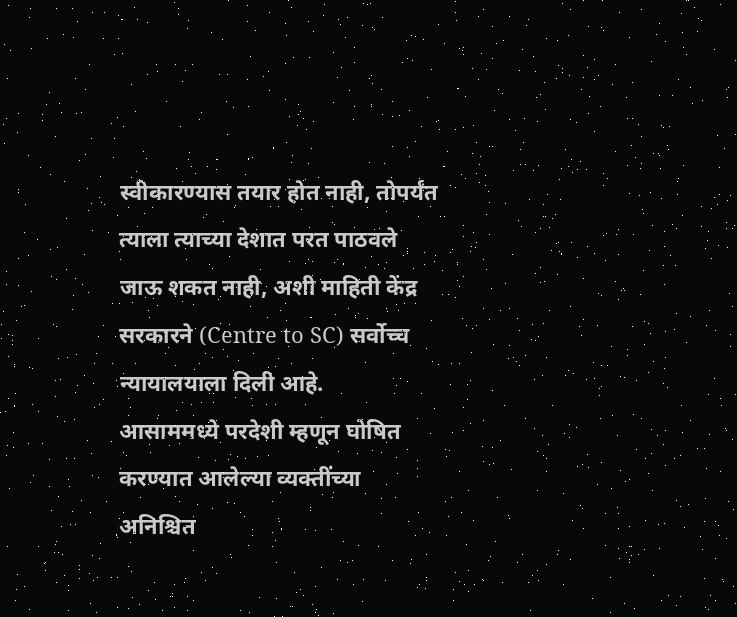स्वीकारण्यास तयार होत नाही, तोपर्यंत त्याला त्याच्या देशात परत पाठवले जाऊ शकत नाही, अशी माहिती केंद्र सरकारने (Centre to SC) सर्वोच्च न्यायालयाला दिली आहे.
आसाममध्ये परदेशी म्हणून घोषित करण्यात आलेल्या व्यक्तींच्या अनिश्चित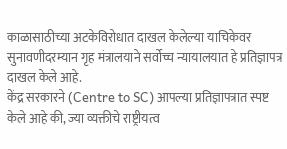काळासाठीच्या अटकेविरोधात दाखल केलेल्या याचिकेवर सुनावणीदरम्यान गृह मंत्रालयाने सर्वोच्च न्यायालयात हे प्रतिज्ञापत्र दाखल केले आहे.
केंद्र सरकारने (Centre to SC) आपल्या प्रतिज्ञापत्रात स्पष्ट केले आहे की, ज्या व्यक्तीचे राष्ट्रीयत्व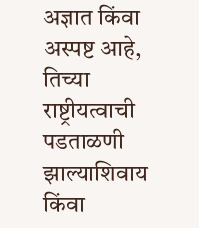अज्ञात किंवा अस्पष्ट आहे, तिच्या राष्ट्रीयत्वाची पडताळणी झाल्याशिवाय किंवा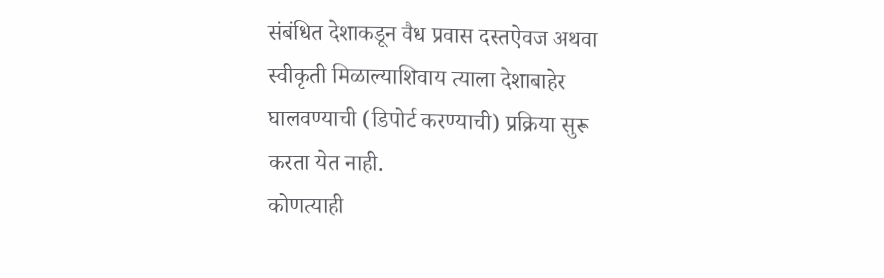संबंधित देशाकडून वैध प्रवास दस्तऐवज अथवा स्वीकृती मिळाल्याशिवाय त्याला देशाबाहेर घालवण्याची (डिपोर्ट करण्याची) प्रक्रिया सुरू करता येत नाही.
कोणत्याही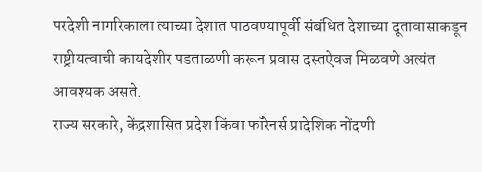परदेशी नागरिकाला त्याच्या देशात पाठवण्यापूर्वी संबंधित देशाच्या दूतावासाकडून राष्ट्रीयत्वाची कायदेशीर पडताळणी करून प्रवास दस्तऐवज मिळवणे अत्यंत आवश्यक असते.
राज्य सरकारे, केंद्रशासित प्रदेश किंवा फॉरेनर्स प्रादेशिक नोंदणी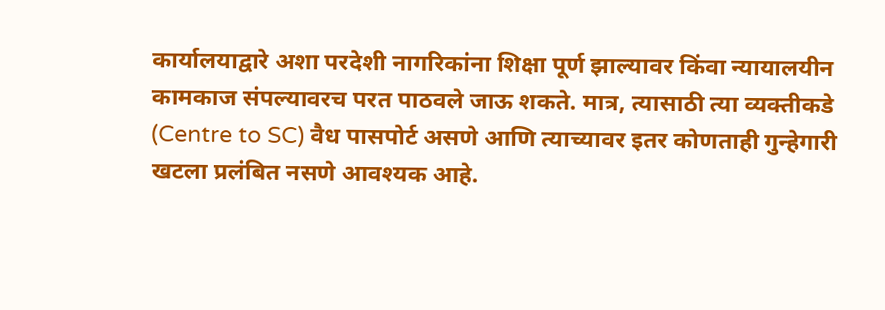कार्यालयाद्वारे अशा परदेशी नागरिकांना शिक्षा पूर्ण झाल्यावर किंवा न्यायालयीन कामकाज संपल्यावरच परत पाठवले जाऊ शकते. मात्र, त्यासाठी त्या व्यक्तीकडे (Centre to SC) वैध पासपोर्ट असणे आणि त्याच्यावर इतर कोणताही गुन्हेगारी खटला प्रलंबित नसणे आवश्यक आहे.